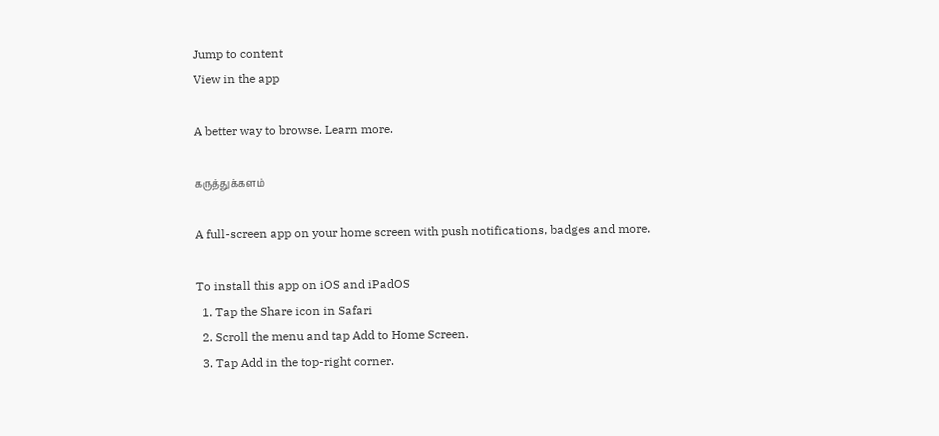Jump to content
View in the app

A better way to browse. Learn more.

கருத்துக்களம்

A full-screen app on your home screen with push notifications, badges and more.

To install this app on iOS and iPadOS
  1. Tap the Share icon in Safari
  2. Scroll the menu and tap Add to Home Screen.
  3. Tap Add in the top-right corner.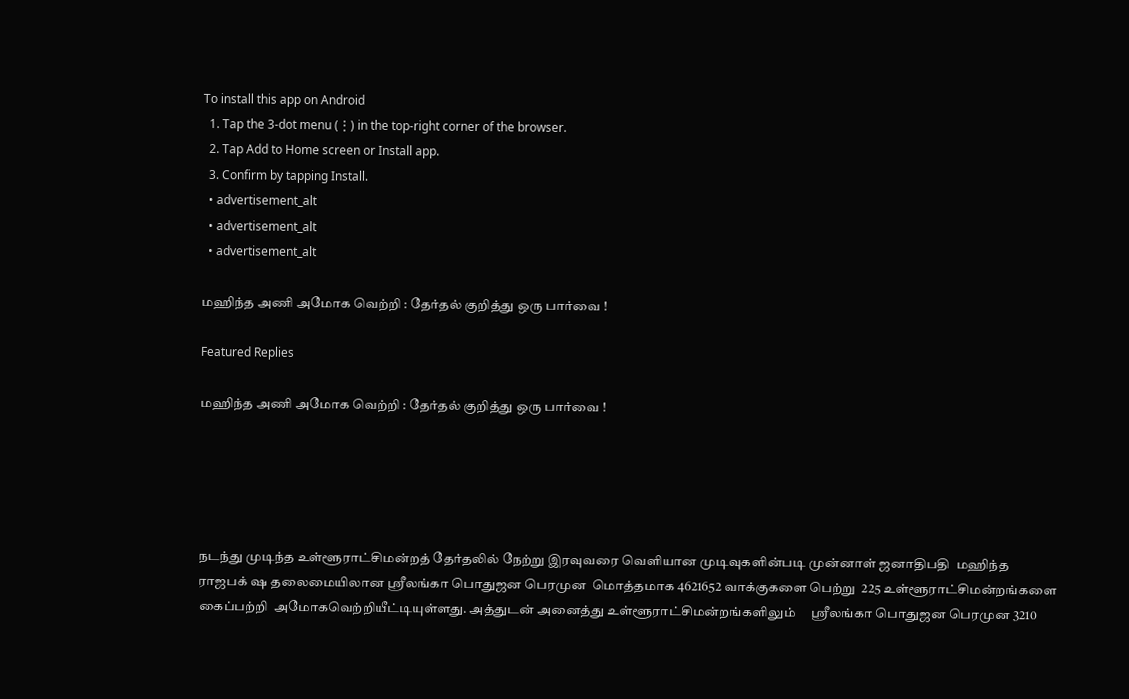To install this app on Android
  1. Tap the 3-dot menu (⋮) in the top-right corner of the browser.
  2. Tap Add to Home screen or Install app.
  3. Confirm by tapping Install.
  • advertisement_alt
  • advertisement_alt
  • advertisement_alt

மஹிந்த அணி அமோக வெற்றி : தேர்தல் குறித்து ஒரு பார்வை !

Featured Replies

மஹிந்த அணி அமோக வெற்றி : தேர்தல் குறித்து ஒரு பார்வை !





நடந்து முடிந்த உள்ளூராட்சிமன்றத் தேர்தலில் நேற்று இரவுவரை வெளியான முடிவுகளின்படி முன்னாள் ஜனாதிபதி  மஹிந்த ராஜபக் ஷ தலைமையிலான ஸ்ரீலங்கா பொதுஜன பெரமுன  மொத்தமாக 4621652 வாக்குகளை பெற்று  225 உள்ளூராட்சிமன்றங்களை கைப்பற்றி  அமோகவெற்றியீட்டியுள்ளது. அத்துடன் அனைத்து உள்ளூராட்சிமன்றங்களிலும்     ஸ்ரீலங்கா பொதுஜன பெரமுன 3210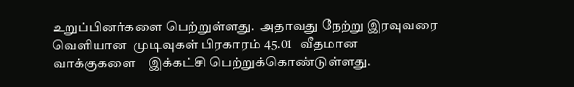உறுப்பினர்களை பெற்றுள்ளது.  அதாவது நேற்று இரவுவரை வெளியான  முடிவுகள் பிரகாரம் 45.01   வீதமான வாக்குகளை    இக்கட்சி பெற்றுக்கொண்டுள்ளது.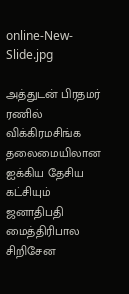online-New-Slide.jpg

அத்துடன் பிரதமர் ரணில் விக்கிரமசிங்க  தலைமையிலான ஐக்கிய தேசிய கட்சியும் ஜனாதிபதி  மைத்திரிபால சிறிசேன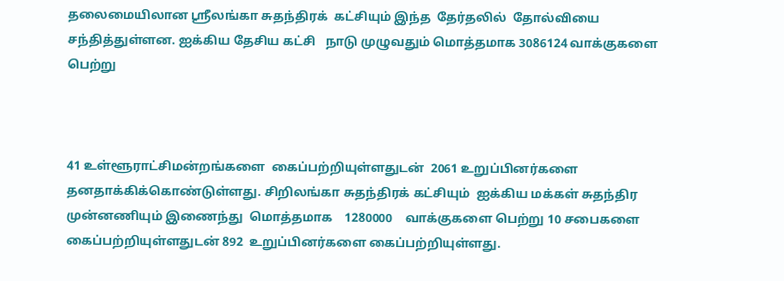தலைமையிலான ஸ்ரீலங்கா சுதந்திரக்  கட்சியும் இந்த  தேர்தலில்  தோல்வியை சந்தித்துள்ளன. ஐக்கிய தேசிய கட்சி   நாடு முழுவதும் மொத்தமாக 3086124 வாக்குகளை பெற்று



41 உள்ளூராட்சிமன்றங்களை  கைப்பற்றியுள்ளதுடன்  2061 உறுப்பினர்களை தனதாக்கிக்கொண்டுள்ளது. சிறிலங்கா சுதந்திரக் கட்சியும்  ஐக்கிய மக்கள் சுதந்திர முன்னணியும் இணைந்து  மொத்தமாக    1280000    வாக்குகளை பெற்று 10 சபைகளை  கைப்பற்றியுள்ளதுடன் 892  உறுப்பினர்களை கைப்பற்றியுள்ளது.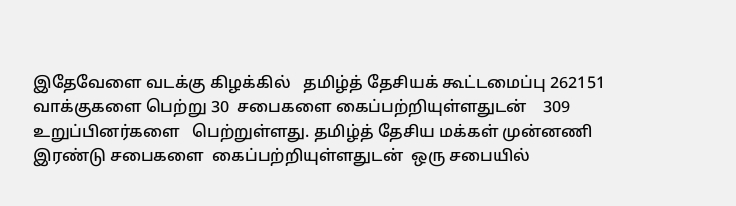இதேவேளை வடக்கு கிழக்கில்   தமிழ்த் தேசியக் கூட்டமைப்பு 262151 வாக்குகளை பெற்று 30  சபைகளை கைப்பற்றியுள்ளதுடன்    309 உறுப்பினர்களை   பெற்றுள்ளது. தமிழ்த் தேசிய மக்கள் முன்னணி     இரண்டு சபைகளை  கைப்பற்றியுள்ளதுடன்  ஒரு சபையில்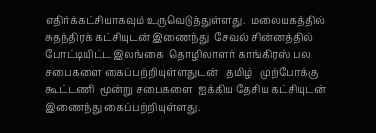எதிர்க்கட்சியாகவும் உருவெடுத்துள்ளது.  மலையகத்தில் சுதந்திரக் கட்சியுடன் இணைந்து  சேவல் சின்னத்தில் போட்டியிட்ட இலங்கை  தொழிலாளர் காங்கிரஸ் பல சபைகளை கைப்பற்றியுள்ளதுடன்   தமிழ்   முற்போக்கு கூட்டணி  மூன்று சபைகளை  ஐக்கிய தேசிய கட்சியுடன் இணைந்து கைப்பற்றியுள்ளது.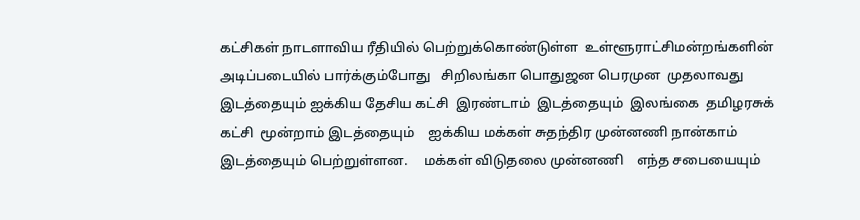கட்சிகள் நாடளாவிய ரீதியில் பெற்றுக்கொண்டுள்ள  உள்ளூராட்சிமன்றங்களின்  அடிப்படையில் பார்க்கும்போது   சிறிலங்கா பொதுஜன பெரமுன  முதலாவது இடத்தையும் ஐக்கிய தேசிய கட்சி  இரண்டாம்  இடத்தையும்  இலங்கை  தமிழரசுக் கட்சி  மூன்றாம் இடத்தையும்    ஐக்கிய மக்கள் சுதந்திர முன்னணி நான்காம்   இடத்தையும் பெற்றுள்ளன.     மக்கள் விடுதலை முன்னணி    எந்த சபையையும்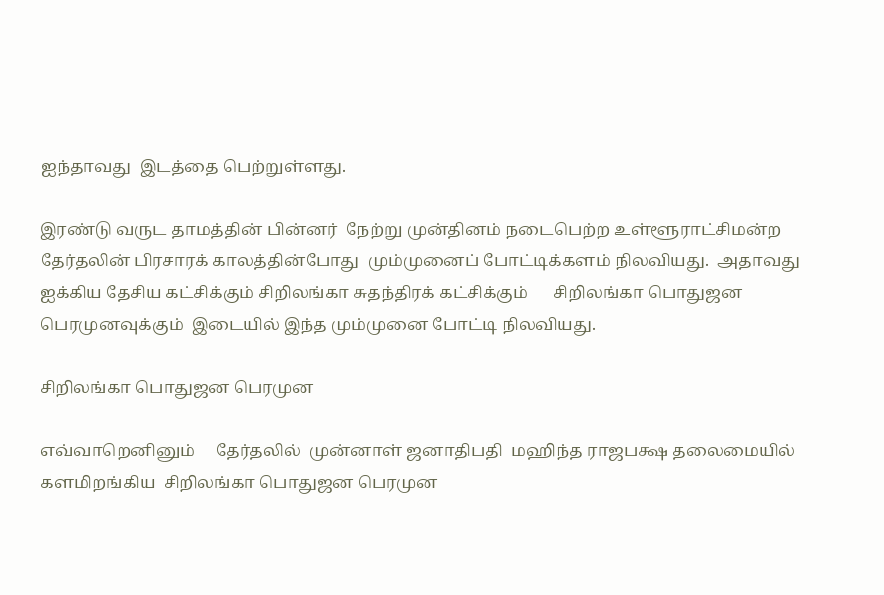ஐந்தாவது  இடத்தை பெற்றுள்ளது.

இரண்டு வருட தாமத்தின் பின்னர்  நேற்று முன்தினம் நடைபெற்ற உள்ளூராட்சிமன்ற  தேர்தலின் பிரசாரக் காலத்தின்போது  மும்முனைப் போட்டிக்களம் நிலவியது.  அதாவது ஐக்கிய தேசிய கட்சிக்கும் சிறிலங்கா சுதந்திரக் கட்சிக்கும்      சிறிலங்கா பொதுஜன பெரமுனவுக்கும்  இடையில் இந்த மும்முனை போட்டி நிலவியது.

சிறிலங்கா பொதுஜன பெரமுன

எவ்வாறெனினும்     தேர்தலில்  முன்னாள் ஜனாதிபதி  மஹிந்த ராஜபக்ஷ தலைமையில் களமிறங்கிய  சிறிலங்கா பொதுஜன பெரமுன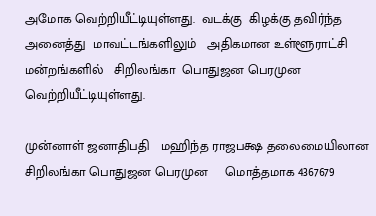அமோக வெற்றியீட்டியுள்ளது.  வடக்கு  கிழக்கு தவிர்ந்த அனைத்து  மாவட்டங்களிலும்   அதிகமான உள்ளூராட்சி மன்றங்களில்   சிறிலங்கா  பொதுஜன பெரமுன வெற்றியீட்டியுள்ளது.

முன்னாள் ஜனாதிபதி   மஹிந்த ராஜபக்ஷ தலைமையிலான   சிறிலங்கா பொதுஜன பெரமுன     மொத்தமாக 4367679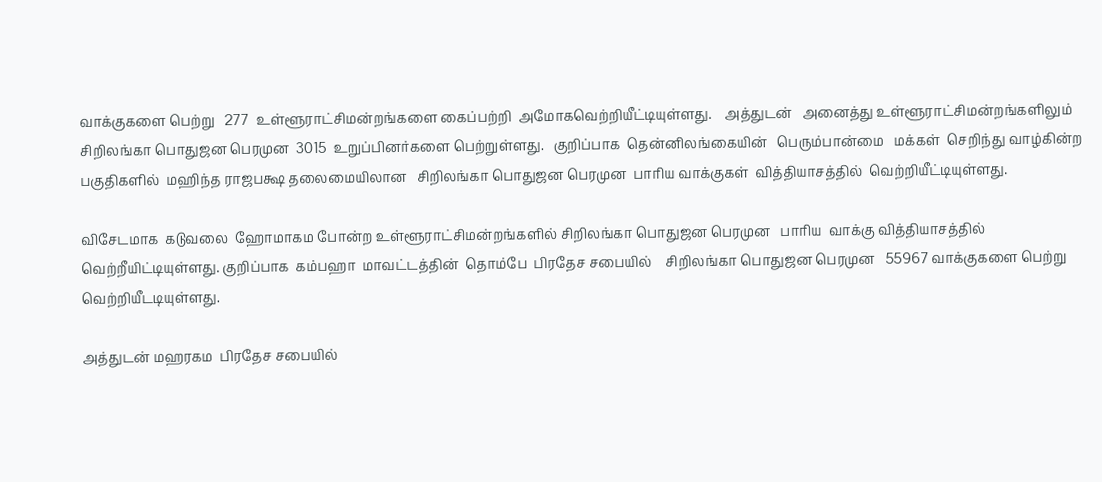வாக்குகளை பெற்று   277  உள்ளூராட்சிமன்றங்களை கைப்பற்றி  அமோகவெற்றியீட்டியுள்ளது.    அத்துடன்   அனைத்து உள்ளூராட்சிமன்றங்களிலும்     சிறிலங்கா பொதுஜன பெரமுன  3015  உறுப்பினர்களை பெற்றுள்ளது.   குறிப்பாக  தென்னிலங்கையின்   பெரும்பான்மை   மக்கள்  செறிந்து வாழ்கின்ற பகுதிகளில்  மஹிந்த ராஜபக்ஷ தலைமையிலான   சிறிலங்கா பொதுஜன பெரமுன  பாரிய வாக்குகள்  வித்தியாசத்தில்  வெற்றியீட்டியுள்ளது.

விசேடமாக  கடுவலை  ஹோமாகம போன்ற உள்ளூராட்சிமன்றங்களில் சிறிலங்கா பொதுஜன பெரமுன   பாரிய  வாக்கு வித்தியாசத்தில்  வெற்றீயிட்டியுள்ளது. குறிப்பாக  கம்பஹா  மாவட்டத்தின்  தொம்பே  பிரதேச சபையில்    சிறிலங்கா பொதுஜன பெரமுன   55967 வாக்குகளை பெற்று  வெற்றியீடடியுள்ளது.

அத்துடன் மஹரகம  பிரதேச சபையில்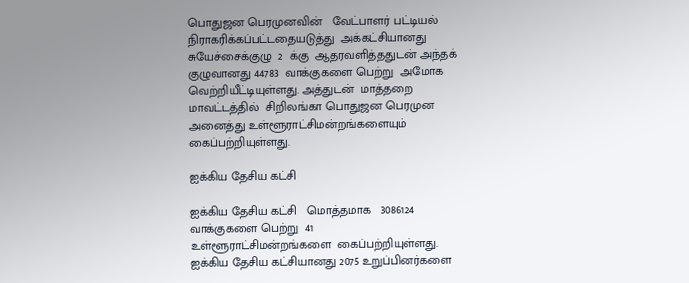பொதுஜன பெரமுனவின்   வேட்பாளர் பட்டியல்  நிராகரிக்கப்பட்டதையடுத்து  அக்கட்சியானது சுயேச்சைக்குழு  2  க்கு  ஆதரவளித்ததுடன் அந்தக் குழுவானது 44783  வாக்குகளை பெற்று  அமோக வெற்றியீட்டியுள்ளது. அத்துடன்  மாத்தறை  மாவட்டத்தில்  சிறிலங்கா பொதுஜன பெரமுன  அனைத்து உள்ளூராட்சிமன்றங்களையும் கைப்பற்றியுள்ளது.

ஐக்கிய தேசிய கட்சி

ஐக்கிய தேசிய கட்சி   மொத்தமாக   3086124   வாக்குகளை பெற்று  41    உள்ளூராட்சிமன்றங்களை  கைப்பற்றியுள்ளது.   ஐக்கிய தேசிய கட்சியானது 2075 உறுப்பினர்களை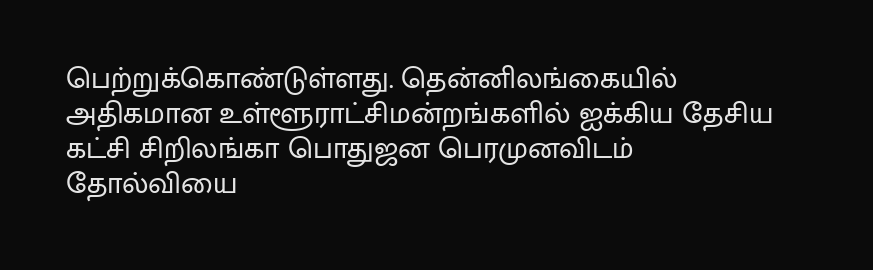பெற்றுக்கொண்டுள்ளது. தென்னிலங்கையில் அதிகமான உள்ளூராட்சிமன்றங்களில் ஐக்கிய தேசிய கட்சி சிறிலங்கா பொதுஜன பெரமுனவிடம்   தோல்வியை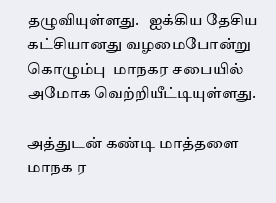தழுவியுள்ளது.   ஐக்கிய தேசிய கட்சியானது வழமைபோன்று கொழும்பு  மாநகர சபையில் அமோக வெற்றியீட்டியுள்ளது.

அத்துடன் கண்டி மாத்தளை  மாநக ர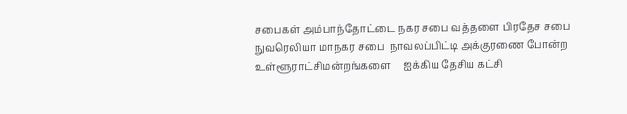சபைகள் அம்பாந்தோட்டை நகர சபை வத்தளை பிரதேச சபை    நுவரெலியா மாநகர சபை  நாவலப்பிட்டி அக்குரணை போன்ற  உள்ளூராட்சிமன்றங்களை     ஐக்கிய தேசிய கட்சி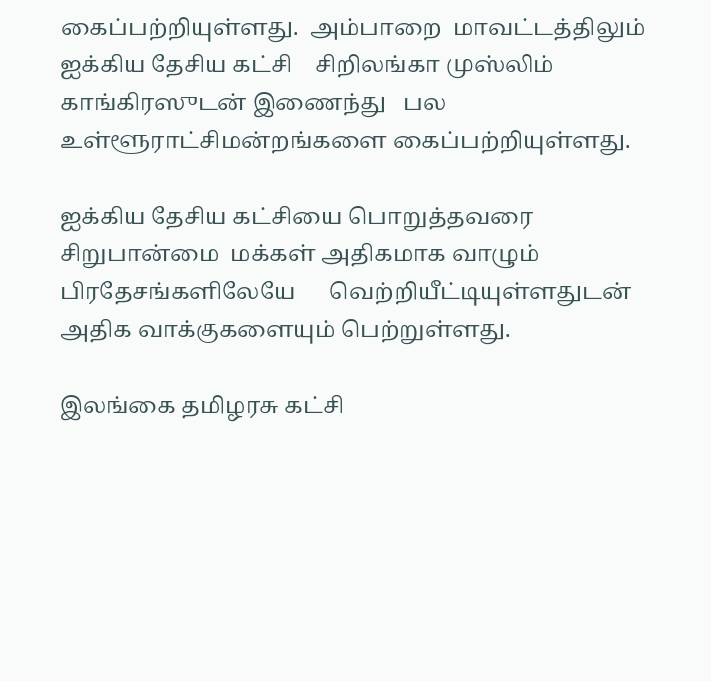கைப்பற்றியுள்ளது.  அம்பாறை  மாவட்டத்திலும்   ஐக்கிய தேசிய கட்சி    சிறிலங்கா முஸ்லிம் காங்கிரஸுடன் இணைந்து   பல  உள்ளூராட்சிமன்றங்களை கைப்பற்றியுள்ளது.

ஐக்கிய தேசிய கட்சியை பொறுத்தவரை   சிறுபான்மை  மக்கள் அதிகமாக வாழும்  பிரதேசங்களிலேயே      வெற்றியீட்டியுள்ளதுடன் அதிக வாக்குகளையும் பெற்றுள்ளது.

இலங்கை தமிழரசு கட்சி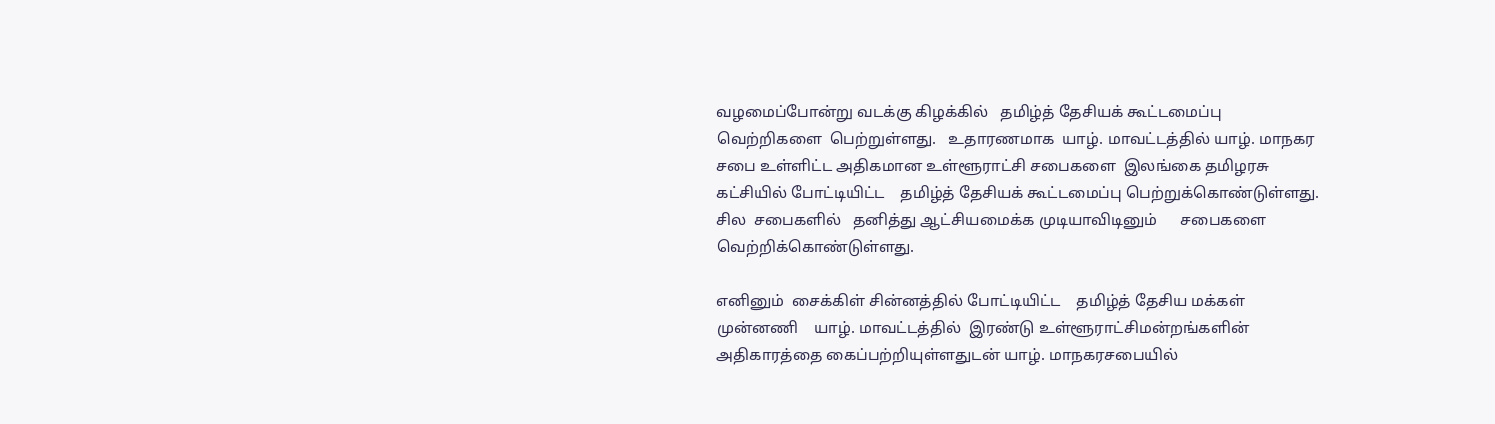வழமைப்போன்று வடக்கு கிழக்கில்   தமிழ்த் தேசியக் கூட்டமைப்பு  வெற்றிகளை  பெற்றுள்ளது.   உதாரணமாக  யாழ். மாவட்டத்தில் யாழ். மாநகர சபை உள்ளிட்ட அதிகமான உள்ளூராட்சி சபைகளை  இலங்கை தமிழரசு கட்சியில் போட்டியிட்ட    தமிழ்த் தேசியக் கூட்டமைப்பு பெற்றுக்கொண்டுள்ளது.    சில  சபைகளில்   தனித்து ஆட்சியமைக்க முடியாவிடினும்      சபைகளை வெற்றிக்கொண்டுள்ளது.

எனினும்  சைக்கிள் சின்னத்தில் போட்டியிட்ட    தமிழ்த் தேசிய மக்கள் முன்னணி    யாழ். மாவட்டத்தில்  இரண்டு உள்ளூராட்சிமன்றங்களின் அதிகாரத்தை கைப்பற்றியுள்ளதுடன் யாழ். மாநகரசபையில்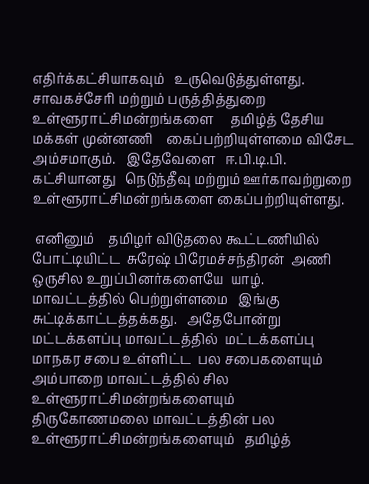எதிர்க்கட்சியாகவும்   உருவெடுத்துள்ளது.  சாவகச்சேரி மற்றும் பருத்தித்துறை   உள்ளூராட்சிமன்றங்களை     தமிழ்த் தேசிய மக்கள் முன்னணி    கைப்பற்றியுள்ளமை விசேட அம்சமாகும்.   இதேவேளை   ஈ.பி.டி.பி. கட்சியானது   நெடுந்தீவு மற்றும் ஊர்காவற்றுறை  உள்ளூராட்சிமன்றங்களை கைப்பற்றியுள்ளது.

 எனினும்    தமிழர் விடுதலை கூட்டணியில் போட்டியிட்ட  சுரேஷ் பிரேமச்சந்திரன்  அணி  ஒருசில உறுப்பினர்களையே  யாழ்.  மாவட்டத்தில் பெற்றுள்ளமை   இங்கு சுட்டிக்காட்டத்தக்கது.   அதேபோன்று மட்டக்களப்பு மாவட்டத்தில்  மட்டக்களப்பு மாநகர சபை உள்ளிட்ட  பல சபைகளையும்  அம்பாறை மாவட்டத்தில் சில உள்ளூராட்சிமன்றங்களையும் திருகோணமலை மாவட்டத்தின் பல உள்ளூராட்சிமன்றங்களையும்   தமிழ்த்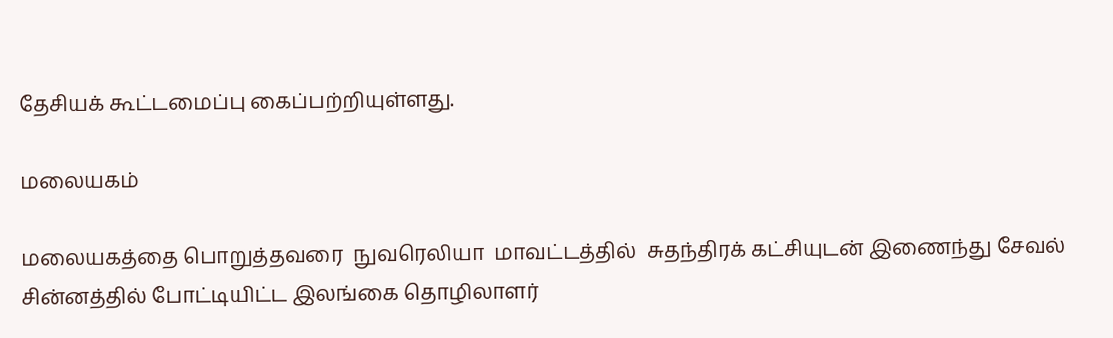தேசியக் கூட்டமைப்பு கைப்பற்றியுள்ளது.

மலையகம்

மலையகத்தை பொறுத்தவரை  நுவரெலியா  மாவட்டத்தில்  சுதந்திரக் கட்சியுடன் இணைந்து சேவல் சின்னத்தில் போட்டியிட்ட இலங்கை தொழிலாளர்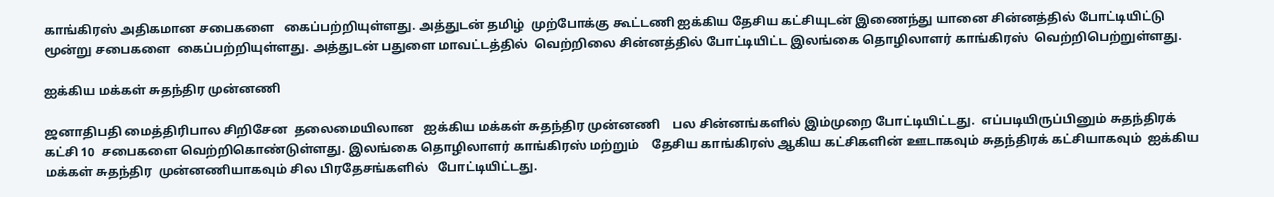காங்கிரஸ் அதிகமான சபைகளை   கைப்பற்றியுள்ளது. அத்துடன் தமிழ்  முற்போக்கு கூட்டணி ஐக்கிய தேசிய கட்சியுடன் இணைந்து யானை சின்னத்தில் போட்டியிட்டு மூன்று சபைகளை  கைப்பற்றியுள்ளது. அத்துடன் பதுளை மாவட்டத்தில்  வெற்றிலை சின்னத்தில் போட்டியிட்ட இலங்கை தொழிலாளர் காங்கிரஸ்  வெற்றிபெற்றுள்ளது.

ஐக்கிய மக்கள் சுதந்திர முன்னணி

ஜனாதிபதி மைத்திரிபால சிறிசேன  தலைமையிலான   ஐக்கிய மக்கள் சுதந்திர முன்னணி    பல சின்னங்களில் இம்முறை போட்டியிட்டது.  எப்படியிருப்பினும் சுதந்திரக் கட்சி 10  சபைகளை வெற்றிகொண்டுள்ளது. இலங்கை தொழிலாளர் காங்கிரஸ் மற்றும்    தேசிய காங்கிரஸ் ஆகிய கட்சிகளின் ஊடாகவும் சுதந்திரக் கட்சியாகவும்  ஐக்கிய மக்கள் சுதந்திர  முன்னணியாகவும் சில பிரதேசங்களில்   போட்டியிட்டது.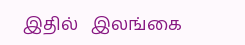இதில்   இலங்கை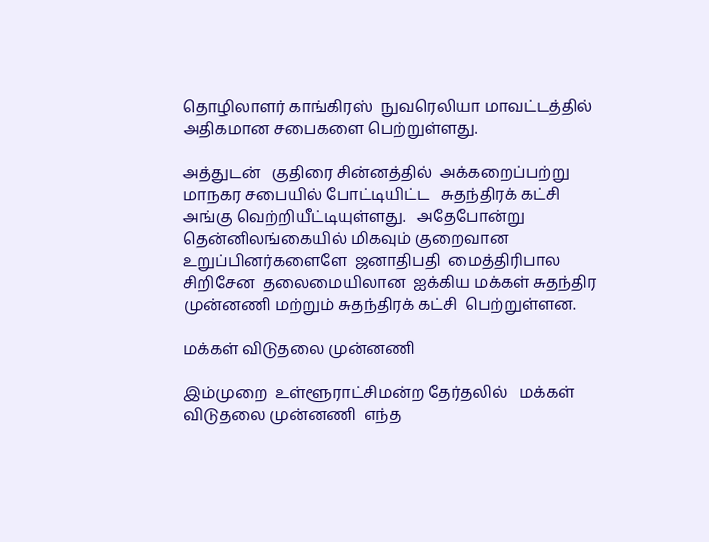தொழிலாளர் காங்கிரஸ்  நுவரெலியா மாவட்டத்தில் அதிகமான சபைகளை பெற்றுள்ளது.

அத்துடன்   குதிரை சின்னத்தில்  அக்கறைப்பற்று  மாநகர சபையில் போட்டியிட்ட   சுதந்திரக் கட்சி  அங்கு வெற்றியீட்டியுள்ளது.   அதேபோன்று   தென்னிலங்கையில் மிகவும் குறைவான    உறுப்பினர்களைளே  ஜனாதிபதி  மைத்திரிபால சிறிசேன  தலைமையிலான  ஐக்கிய மக்கள் சுதந்திர முன்னணி மற்றும் சுதந்திரக் கட்சி  பெற்றுள்ளன.

மக்கள் விடுதலை முன்னணி

இம்முறை  உள்ளூராட்சிமன்ற தேர்தலில்   மக்கள் விடுதலை முன்னணி  எந்த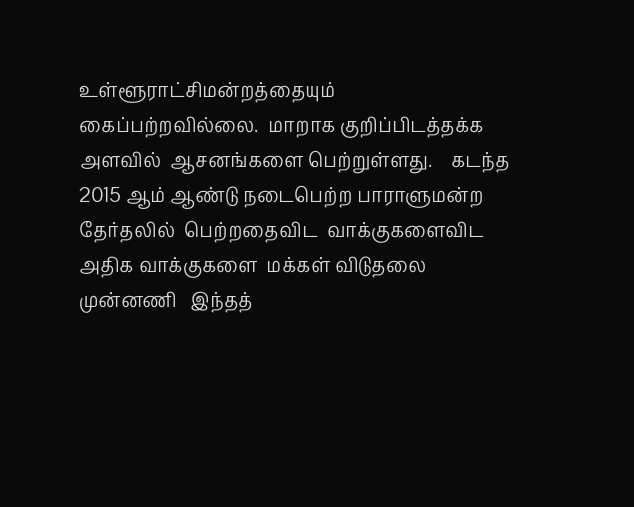உள்ளூராட்சிமன்றத்தையும் கைப்பற்றவில்லை.  மாறாக குறிப்பிடத்தக்க அளவில்  ஆசனங்களை பெற்றுள்ளது.    கடந்த 2015 ஆம் ஆண்டு நடைபெற்ற பாராளுமன்ற   தேர்தலில்  பெற்றதைவிட  வாக்குகளைவிட அதிக வாக்குகளை  மக்கள் விடுதலை முன்னணி   இந்தத்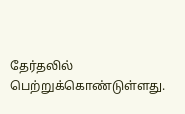தேர்தலில்  பெற்றுக்கொண்டுள்ளது.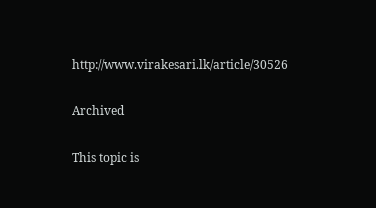http://www.virakesari.lk/article/30526

Archived

This topic is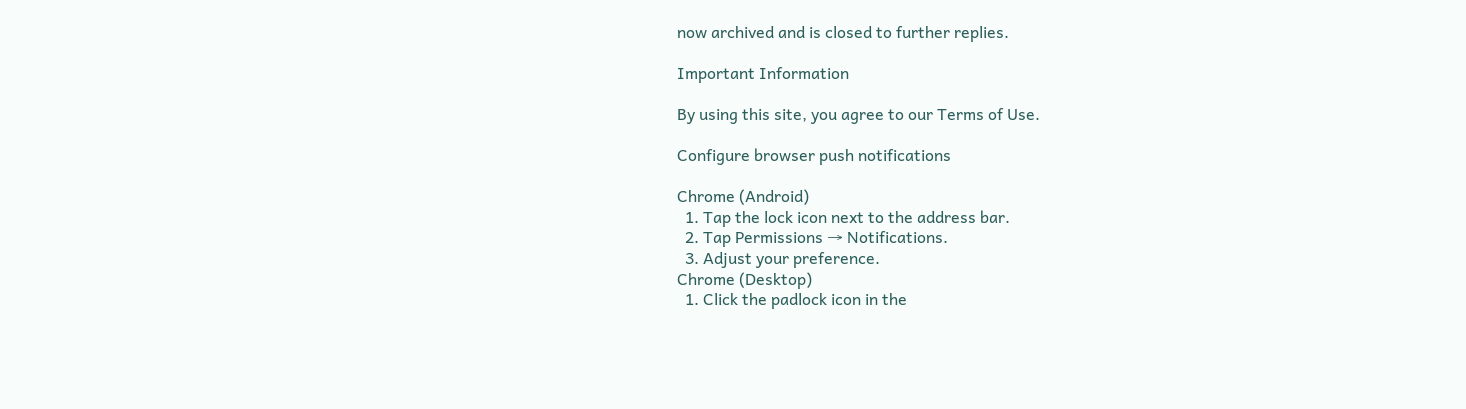now archived and is closed to further replies.

Important Information

By using this site, you agree to our Terms of Use.

Configure browser push notifications

Chrome (Android)
  1. Tap the lock icon next to the address bar.
  2. Tap Permissions → Notifications.
  3. Adjust your preference.
Chrome (Desktop)
  1. Click the padlock icon in the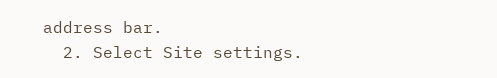address bar.
  2. Select Site settings.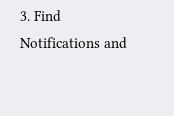3. Find Notifications and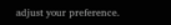adjust your preference.